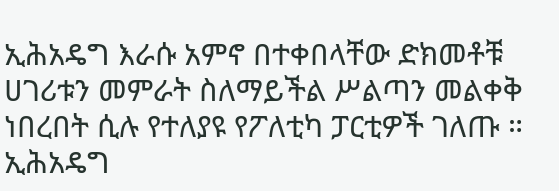ኢሕአዴግ እራሱ አምኖ በተቀበላቸው ድክመቶቹ ሀገሪቱን መምራት ስለማይችል ሥልጣን መልቀቅ ነበረበት ሲሉ የተለያዩ የፖለቲካ ፓርቲዎች ገለጡ ። ኢሕአዴግ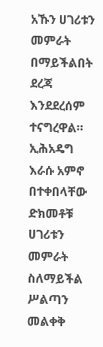አኹን ሀገሪቱን መምራት በማይችልበት ደረጃ እንደደረሰም ተናግረዋል።
ኢሕአዴግ እራሱ አምኖ በተቀበላቸው ድክመቶቹ ሀገሪቱን መምራት ስለማይችል ሥልጣን መልቀቅ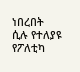ነበረበት ሲሉ የተለያዩ የፖለቲካ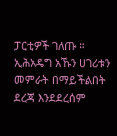ፓርቲዎች ገለጡ ። ኢሕአዴግ አኹን ሀገሪቱን መምራት በማይችልበት ደረጃ እንደደረሰም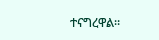ተናግረዋል።